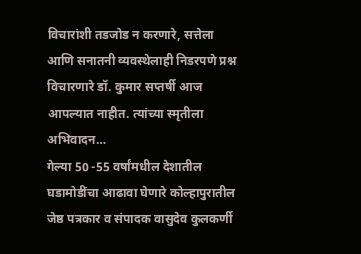विचारांशी तडजोड न करणारे, सत्तेला आणि सनातनी व्यवस्थेलाही निडरपणे प्रश्न विचारणारे डॉ. कुमार सप्तर्षी आज आपल्यात नाहीत. त्यांच्या स्मृतीला अभिवादन…
गेल्या 50 -55 वर्षांमधील देशातील घडामोडींचा आढावा घेणारे कोल्हापुरातील जेष्ठ पत्रकार व संपादक वासुदेव कुलकर्णी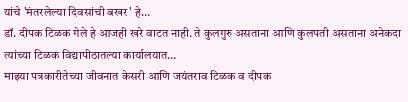यांचे 'मंतरलेल्या दिवसांची बखर' हे…
डॉ. दीपक टिळक गेले हे आजही खरे वाटत नाही. ते कुलगुरु असताना आणि कुलपती असताना अनेकदा त्यांच्या टिळक विद्यापीठातल्या कार्यालयात…
माझ्या पत्रकारीतेच्या जीवनात केसरी आणि जयंतराव टिळक व दीपक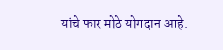यांचे फार मोठे योगदान आहे.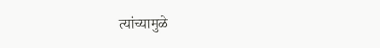त्यांच्यामुळे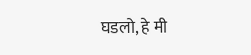घडलो, हे मी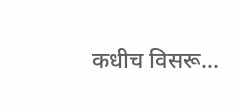कधीच विसरू…